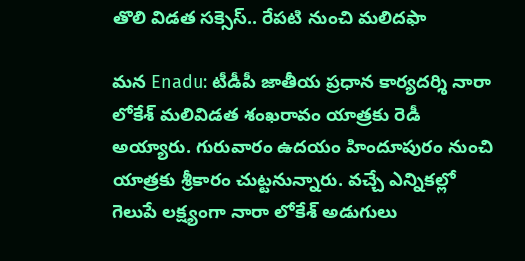తొలి విడత సక్సెస్.. రేపటి నుంచి మలిదఫా

మన Enadu: టీడీపీ జాతీయ ప్రధాన కార్యదర్శి నారా లోకేశ్ మలివిడత శంఖరావం యాత్రకు రెడీ అయ్యారు. గురువారం ఉదయం హిందూపురం నుంచి యాత్రకు శ్రీకారం చుట్టనున్నారు. వచ్చే ఎన్నికల్లో గెలుపే లక్ష్యంగా నారా లోకేశ్ అడుగులు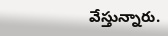వేస్తున్నారు.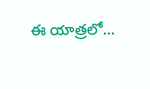ఈ యాత్రలో…